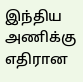இந்திய அணிக்கு எதிரான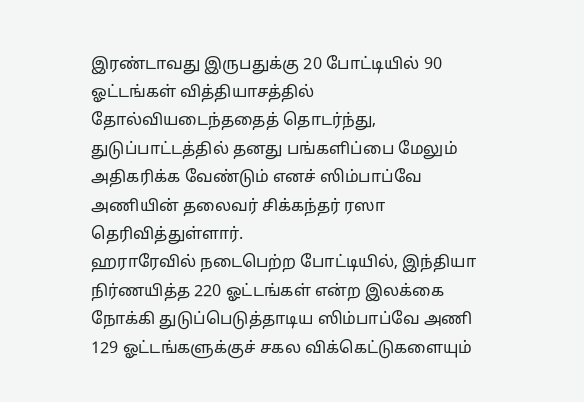இரண்டாவது இருபதுக்கு 20 போட்டியில் 90 ஓட்டங்கள் வித்தியாசத்தில் தோல்வியடைந்ததைத் தொடர்ந்து, துடுப்பாட்டத்தில் தனது பங்களிப்பை மேலும் அதிகரிக்க வேண்டும் எனச் ஸிம்பாப்வே அணியின் தலைவர் சிக்கந்தர் ரஸா தெரிவித்துள்ளார்.
ஹராரேவில் நடைபெற்ற போட்டியில், இந்தியா நிர்ணயித்த 220 ஓட்டங்கள் என்ற இலக்கை நோக்கி துடுப்பெடுத்தாடிய ஸிம்பாப்வே அணி 129 ஓட்டங்களுக்குச் சகல விக்கெட்டுகளையும்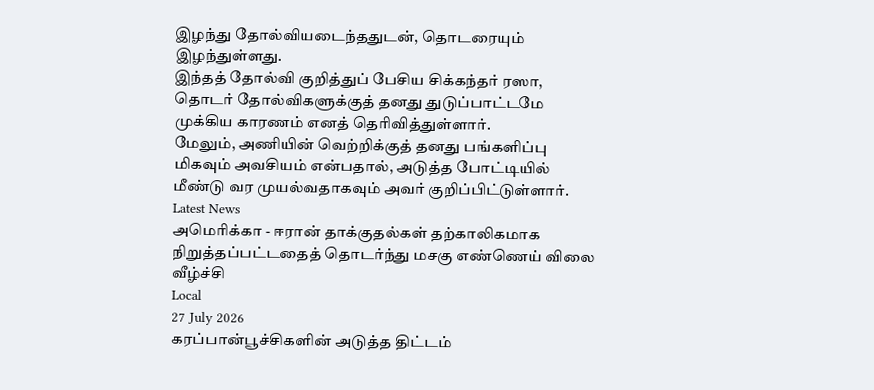இழந்து தோல்வியடைந்ததுடன், தொடரையும் இழந்துள்ளது.
இந்தத் தோல்வி குறித்துப் பேசிய சிக்கந்தர் ரஸா, தொடர் தோல்விகளுக்குத் தனது துடுப்பாட்டமே முக்கிய காரணம் எனத் தெரிவித்துள்ளார்.
மேலும், அணியின் வெற்றிக்குத் தனது பங்களிப்பு மிகவும் அவசியம் என்பதால், அடுத்த போட்டியில் மீண்டு வர முயல்வதாகவும் அவர் குறிப்பிட்டுள்ளார்.
Latest News
அமெரிக்கா - ஈரான் தாக்குதல்கள் தற்காலிகமாக நிறுத்தப்பட்டதைத் தொடர்ந்து மசகு எண்ணெய் விலை வீழ்ச்சி
Local
27 July 2026
கரப்பான்பூச்சிகளின் அடுத்த திட்டம்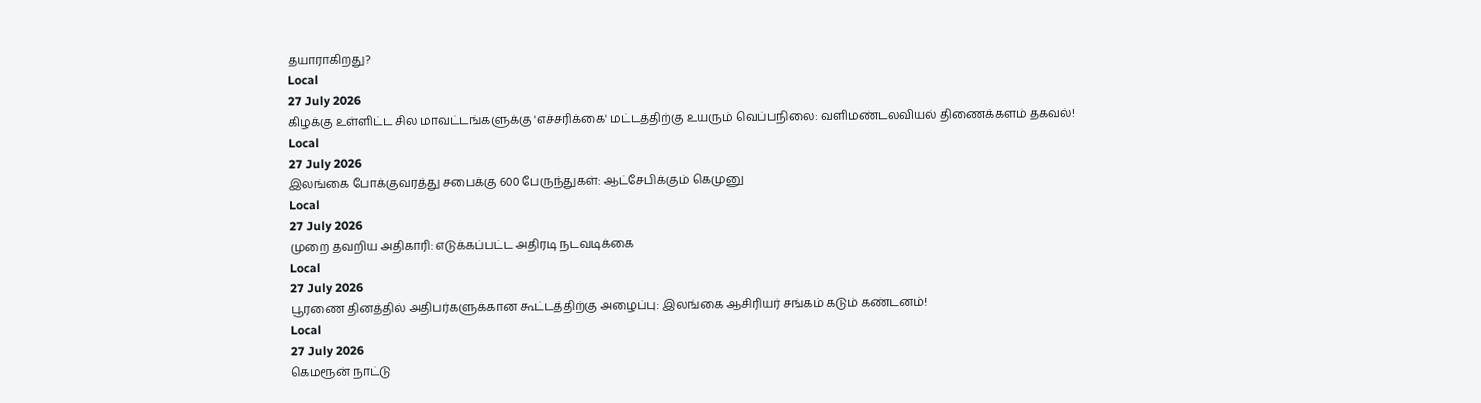தயாராகிறது?
Local
27 July 2026
கிழக்கு உள்ளிட்ட சில மாவட்டங்களுக்கு 'எச்சரிக்கை' மட்டத்திற்கு உயரும் வெப்பநிலை: வளிமண்டலவியல் திணைக்களம் தகவல்!
Local
27 July 2026
இலங்கை போக்குவரத்து சபைக்கு 600 பேருந்துகள்: ஆட்சேபிக்கும் கெமுனு
Local
27 July 2026
முறை தவறிய அதிகாரி: எடுக்கப்பட்ட அதிரடி நடவடிக்கை
Local
27 July 2026
பூரணை தினத்தில் அதிபர்களுக்கான கூட்டத்திற்கு அழைப்பு: இலங்கை ஆசிரியர் சங்கம் கடும் கண்டனம்!
Local
27 July 2026
கெமரூன் நாட்டு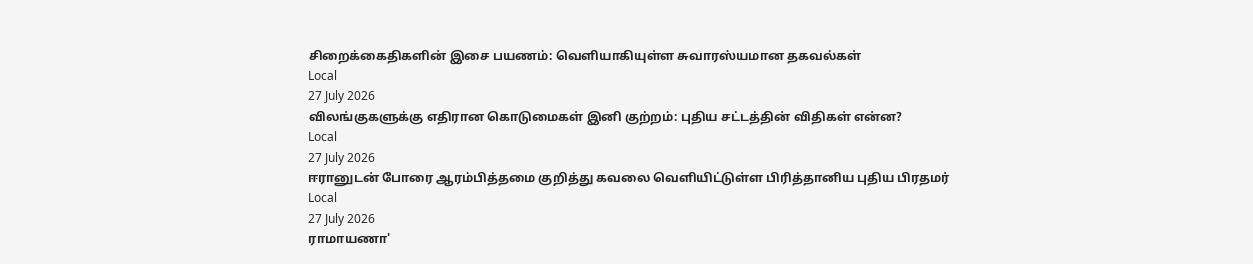சிறைக்கைதிகளின் இசை பயணம்: வெளியாகியுள்ள சுவாரஸ்யமான தகவல்கள்
Local
27 July 2026
விலங்குகளுக்கு எதிரான கொடுமைகள் இனி குற்றம்: புதிய சட்டத்தின் விதிகள் என்ன?
Local
27 July 2026
ஈரானுடன் போரை ஆரம்பித்தமை குறித்து கவலை வெளியிட்டுள்ள பிரித்தானிய புதிய பிரதமர்
Local
27 July 2026
ராமாயணா'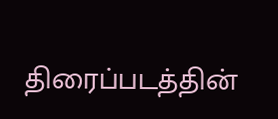திரைப்படத்தின்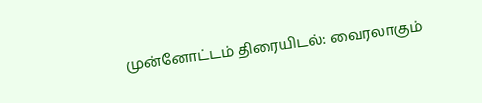முன்னோட்டம் திரையிடல்: வைரலாகும்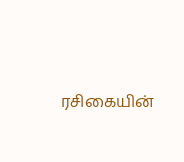ரசிகையின்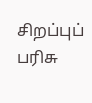சிறப்புப் பரிசு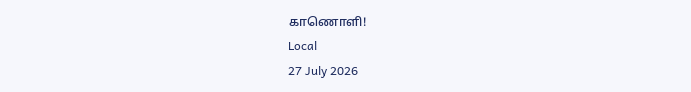காணொளி!
Local
27 July 2026